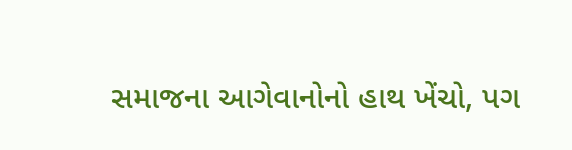સમાજના આગેવાનોનો હાથ ખેંચો, પગ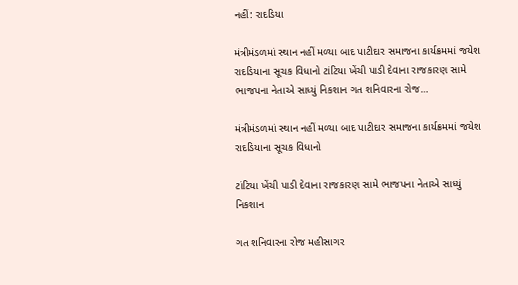નહીં: રાદડિયા

મંત્રીમંડળમાં સ્થાન નહીં મળ્યા બાદ પાટીદાર સમાજના કાર્યક્રમમાં જયેશ રાદડિયાના સૂચક વિધાનો ટાંટિયા ખેંચી પાડી દેવાના રાજકારણ સામે ભાજપના નેતાએ સાધ્યું નિકશાન ગત શનિવારના રોજ…

મંત્રીમંડળમાં સ્થાન નહીં મળ્યા બાદ પાટીદાર સમાજના કાર્યક્રમમાં જયેશ રાદડિયાના સૂચક વિધાનો

ટાંટિયા ખેંચી પાડી દેવાના રાજકારણ સામે ભાજપના નેતાએ સાધ્યું નિકશાન

ગત શનિવારના રોજ મહીસાગર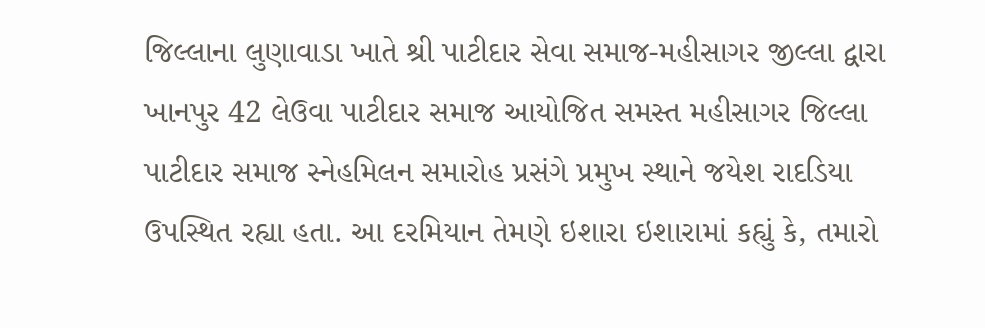જિલ્લાના લુણાવાડા ખાતે શ્રી પાટીદાર સેવા સમાજ-મહીસાગર જીલ્લા દ્વારા ખાનપુર 42 લેઉવા પાટીદાર સમાજ આયોજિત સમસ્ત મહીસાગર જિલ્લા પાટીદાર સમાજ સ્નેહમિલન સમારોહ પ્રસંગે પ્રમુખ સ્થાને જયેશ રાદડિયા ઉપસ્થિત રહ્યા હતા. આ દરમિયાન તેમણે ઇશારા ઇશારામાં કહ્યું કે, તમારો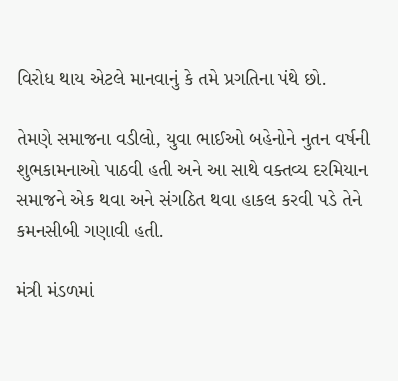વિરોધ થાય એટલે માનવાનું કે તમે પ્રગતિના પંથે છો.

તેમણે સમાજના વડીલો, યુવા ભાઈઓ બહેનોને નુતન વર્ષની શુભકામનાઓ પાઠવી હતી અને આ સાથે વક્તવ્ય દરમિયાન સમાજને એક થવા અને સંગઠિત થવા હાકલ કરવી પડે તેને કમનસીબી ગણાવી હતી.

મંત્રી મંડળમાં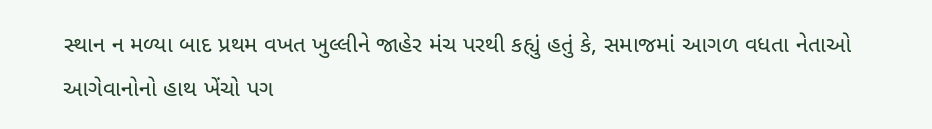સ્થાન ન મળ્યા બાદ પ્રથમ વખત ખુલ્લીને જાહેર મંચ પરથી કહ્યું હતું કે, સમાજમાં આગળ વધતા નેતાઓ આગેવાનોનો હાથ ખેંચો પગ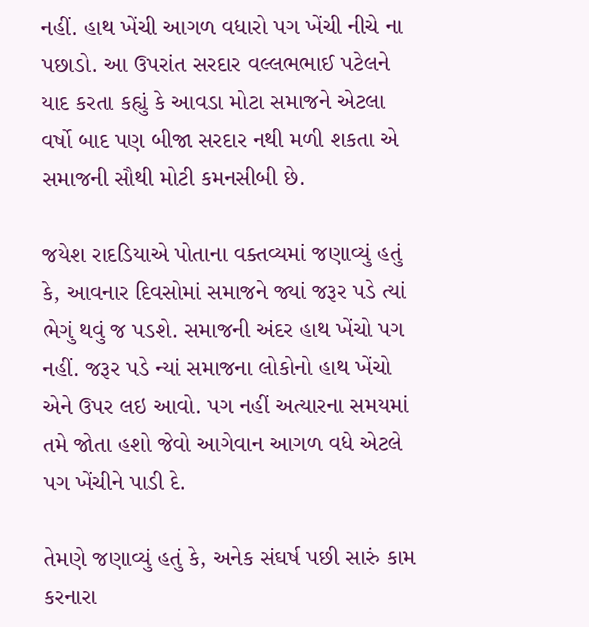નહીં. હાથ ખેંચી આગળ વધારો પગ ખેંચી નીચે ના પછાડો. આ ઉપરાંત સરદાર વલ્લભભાઈ પટેલને યાદ કરતા કહ્યું કે આવડા મોટા સમાજને એટલા વર્ષો બાદ પણ બીજા સરદાર નથી મળી શકતા એ સમાજની સૌથી મોટી કમનસીબી છે.

જયેશ રાદડિયાએ પોતાના વક્તવ્યમાં જણાવ્યું હતું કે, આવનાર દિવસોમાં સમાજને જ્યાં જરૂર પડે ત્યાં ભેગું થવું જ પડશે. સમાજની અંદર હાથ ખેંચો પગ નહીં. જરૂર પડે ન્યાં સમાજના લોકોનો હાથ ખેંચો એને ઉપર લઇ આવો. પગ નહીં અત્યારના સમયમાં તમે જોતા હશો જેવો આગેવાન આગળ વધે એટલે પગ ખેંચીને પાડી દે.

તેમણે જણાવ્યું હતું કે, અનેક સંઘર્ષ પછી સારું કામ કરનારા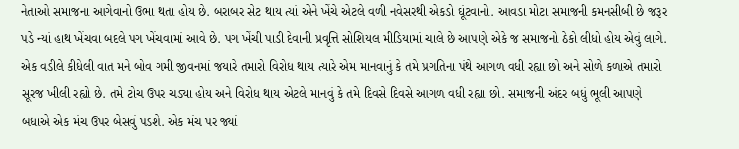નેતાઓ સમાજના આગેવાનો ઉભા થતા હોય છે. બરાબર સેટ થાય ત્યાં એને ખેંચે એટલે વળી નવેસરથી એકડો ઘૂંટવાનો. આવડા મોટા સમાજની કમનસીબી છે જરૂર પડે ન્યાં હાથ ખેંચવા બદલે પગ ખેંચવામાં આવે છે. પગ ખેંચી પાડી દેવાની પ્રવૃત્તિ સોશિયલ મીડિયામાં ચાલે છે આપણે એકે જ સમાજનો ઠેકો લીધો હોય એવું લાગે. એક વડીલે કીધેલી વાત મને બોવ ગમી જીવનમાં જયારે તમારો વિરોધ થાય ત્યારે એમ માનવાનું કે તમે પ્રગતિના પંથે આગળ વધી રહ્યા છો અને સોળે કળાએ તમારો સૂરજ ખીલી રહ્યો છે. તમે ટોચ ઉપર ચડ્યા હોય અને વિરોધ થાય એટલે માનવું કે તમે દિવસે દિવસે આગળ વધી રહ્યા છો. સમાજની અંદર બધું ભૂલી આપણે બધાએ એક મંચ ઉપર બેસવું પડશે. એક મંચ પર જ્યાં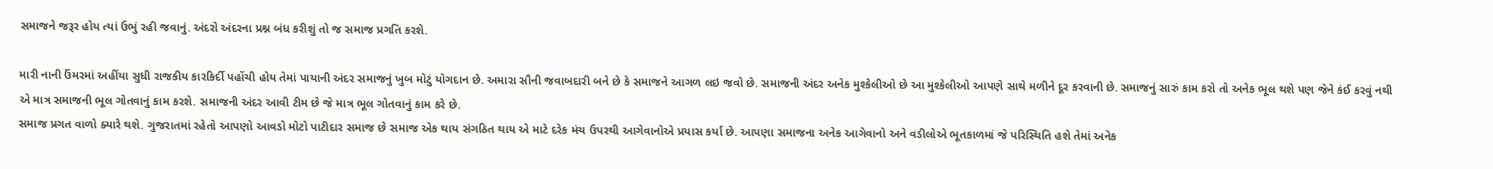સમાજને જરૂર હોય ત્યાં ઉભું રહી જવાનું. અંદરો અંદરના પ્રશ્ન બંધ કરીશું તો જ સમાજ પ્રગતિ કરશે.

મારી નાની ઉંમરમાં અહીંયા સુધી રાજકીય કારકિર્દી પહોંચી હોય તેમાં પાયાની અંદર સમાજનું ખુબ મોટું યોગદાન છે. અમારા સૌની જવાબદારી બને છે કે સમાજને આગળ લઇ જવો છે. સમાજની અંદર અનેક મુશ્કેલીઓ છે આ મુશ્કેલીઓ આપણે સાથે મળીને દૂર કરવાની છે. સમાજનું સારું કામ કરો તો અનેક ભૂલ થશે પણ જેને કંઈ કરવું નથી એ માત્ર સમાજની ભૂલ ગોતવાનું કામ કરશે. સમાજની અંદર આવી ટીમ છે જે માત્ર ભૂલ ગોતવાનું કામ કરે છે.
સમાજ પ્રગત વાળો ક્યારે થશે. ગુજરાતમાં રહેતો આપણો આવડો મોટો પાટીદાર સમાજ છે સમાજ એક થાય સંગઠિત થાય એ માટે દરેક મંચ ઉપરથી આગેવાનોએ પ્રયાસ કર્યા છે. આપણા સમાજના અનેક આગેવાનો અને વડીલોએ ભૂતકાળમાં જે પરિસ્થિતિ હશે તેમાં અનેક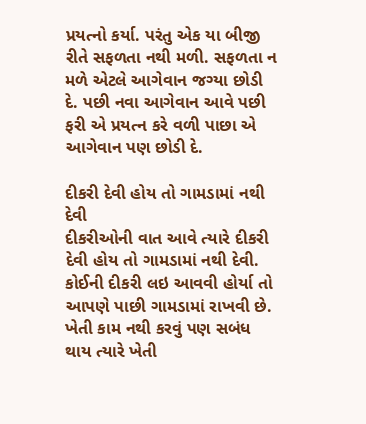પ્રયત્નો કર્યા. પરંતુ એક યા બીજી રીતે સફળતા નથી મળી. સફળતા ન મળે એટલે આગેવાન જગ્યા છોડી દે. પછી નવા આગેવાન આવે પછી ફરી એ પ્રયત્ન કરે વળી પાછા એ આગેવાન પણ છોડી દે.

દીકરી દેવી હોય તો ગામડામાં નથી દેવી
દીકરીઓની વાત આવે ત્યારે દીકરી દેવી હોય તો ગામડામાં નથી દેવી. કોઈની દીકરી લઇ આવવી હોર્યા તો આપણે પાછી ગામડામાં રાખવી છે. ખેતી કામ નથી કરવું પણ સબંધ થાય ત્યારે ખેતી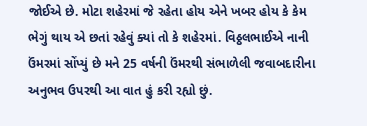જોઈએ છે. મોટા શહેરમાં જે રહેતા હોય એને ખબર હોય કે કેમ ભેગું થાય એ છતાં રહેવું ક્યાં તો કે શહેરમાં. વિઠ્ઠલભાઈએ નાની ઉંમરમાં સોંપ્યું છે મને 25 વર્ષની ઉંમરથી સંભાળેલી જવાબદારીના અનુભવ ઉપરથી આ વાત હું કરી રહ્યો છું.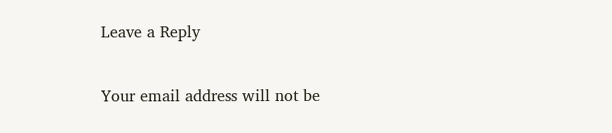Leave a Reply

Your email address will not be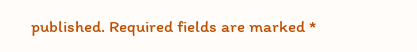published. Required fields are marked *